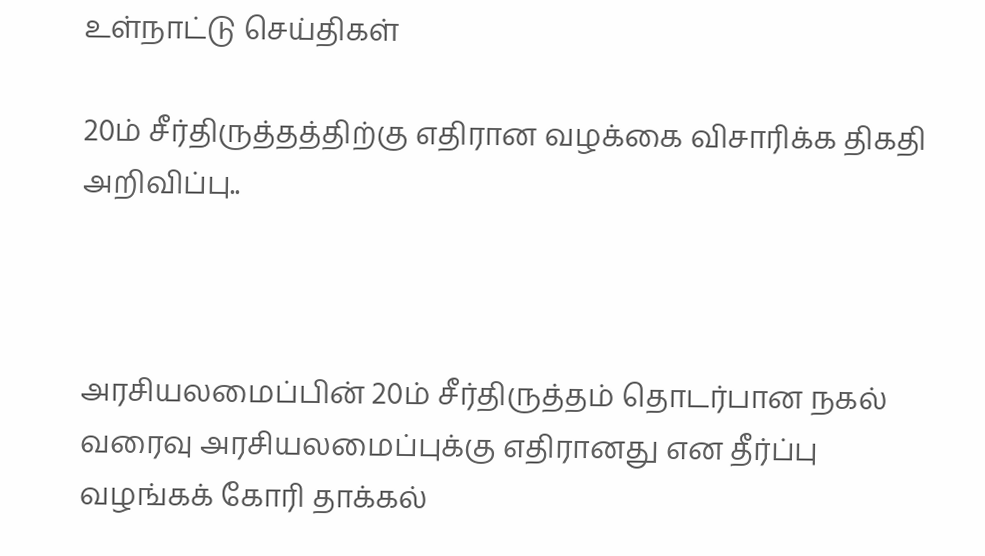உள்நாட்டு செய்திகள்

20ம் சீர்திருத்தத்திற்கு எதிரான வழக்கை விசாரிக்க திகதி அறிவிப்பு..



அரசியலமைப்பின் 20ம் சீர்திருத்தம் தொடர்பான நகல் வரைவு அரசியலமைப்புக்கு எதிரானது என தீர்ப்பு வழங்கக் கோரி தாக்கல்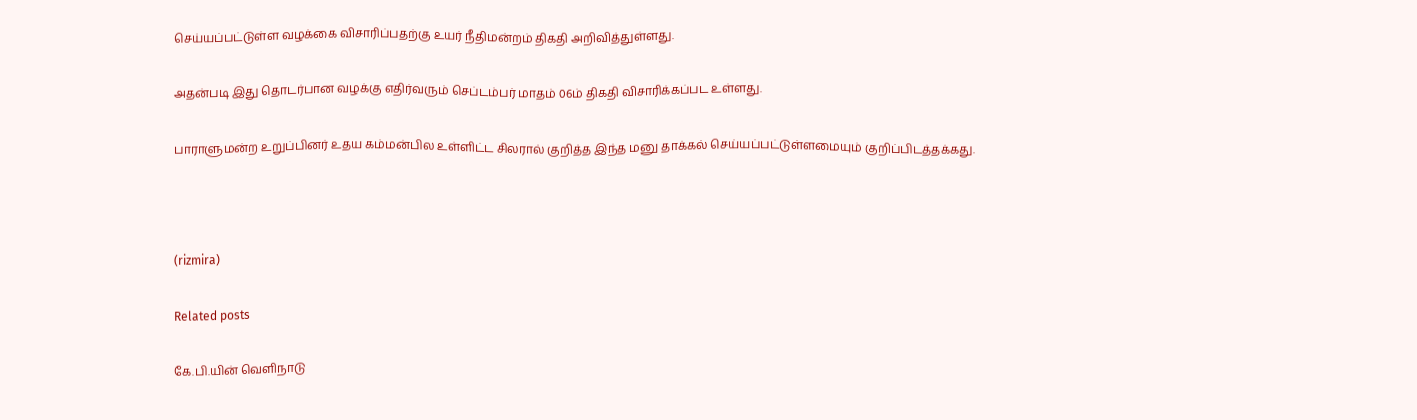செய்யப்பட்டுள்ள வழக்கை விசாரிப்பதற்கு உயர் நீதிமன்றம் திகதி அறிவித்துள்ளது.

அதன்படி இது தொடர்பான வழக்கு எதிர்வரும் செப்டம்பர் மாதம் 06ம் திகதி விசாரிக்கப்பட உள்ளது.

பாராளுமன்ற உறுப்பினர் உதய கம்மன்பில உள்ளிட்ட சிலரால் குறித்த இந்த மனு தாக்கல் செய்யப்பட்டுள்ளமையும் குறிப்பிடத்தக்கது.



(rizmira)

Related posts

கே.பி.யின் வெளிநாடு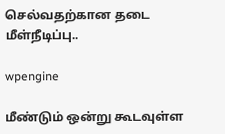செல்வதற்கான தடை மீள்நீடிப்பு..

wpengine

மீண்டும் ஒன்று கூடவுள்ள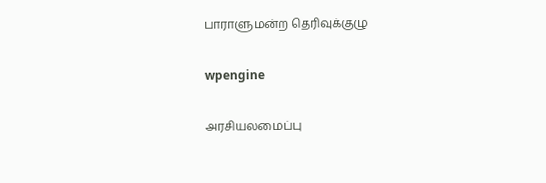பாராளுமன்ற தெரிவுக்குழு

wpengine

அரசியலமைப்பு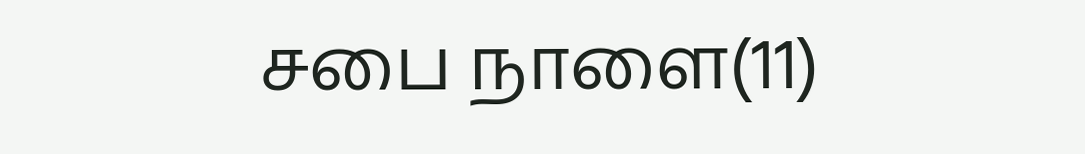சபை நாளை(11)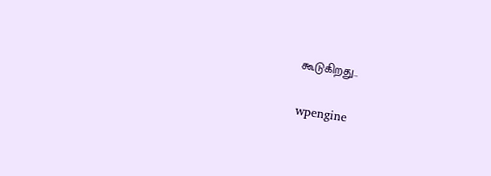கூடுகிறது..

wpengine